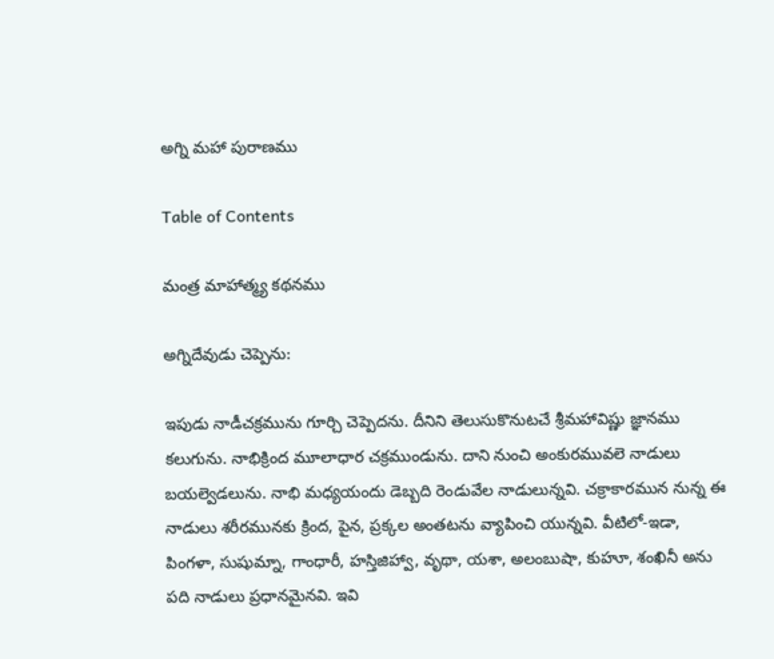అగ్ని మహా పురాణము

Table of Contents

మంత్ర మాహాత్మ్య కథనము

అగ్నిదేవుడు చెప్పెను:

ఇపుడు నాడీచక్రమును గూర్చి చెప్పెదను. దీనిని తెలుసుకొనుటచే శ్రీమహావిష్ణు జ్ఞానము కలుగును. నాభిక్రింద మూలాధార చక్రముండును. దాని నుంచి అంకురమువలె నాడులు బయల్వెడలును. నాభి మధ్యయందు డెబ్బది రెండువేల నాడులున్నవి. చక్రాకారమున నున్న ఈ నాడులు శరీరమునకు క్రింద, పైన, ప్రక్కల అంతటను వ్యాపించి యున్నవి. వీటిలో-ఇడా, పింగళా, సుషుమ్నా, గాంధారీ, హస్తిజిహ్వా, వృథా, యశా, అలంబుషా, కుహూ, శంఖినీ అను పది నాడులు ప్రధానమైనవి. ఇవి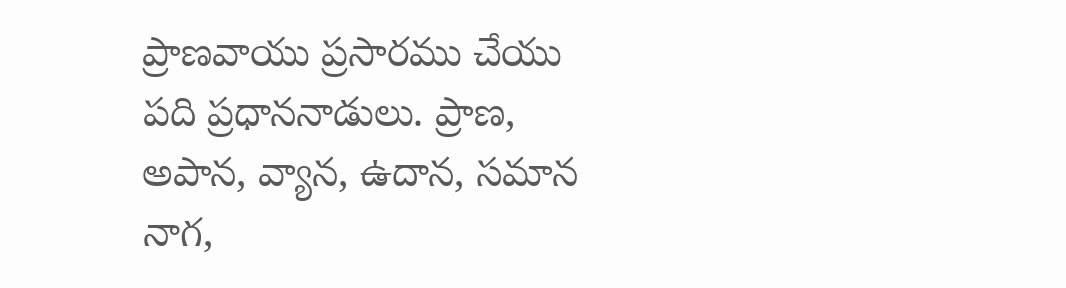ప్రాణవాయు ప్రసారము చేయు పది ప్రధాననాడులు. ప్రాణ, అపాన, వ్యాన, ఉదాన, సమాన నాగ,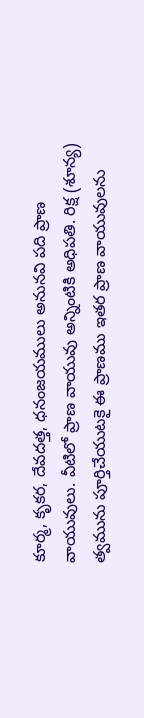కూర్మ, కృకర, దేవదత్త, ధనంజయములు అనునవి పది ప్రాణ వాయువులు. వీటిలో ప్రాణ వాయువు అన్నింటికి అధిపతి. రిక్ష (శూన్య) త్వమును పూర్తిచేయుటకై ఈ ప్రాణము ఇతర ప్రాణ వాయువులను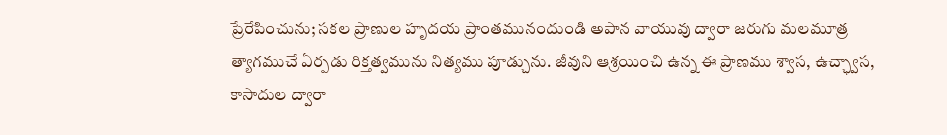ప్రేరేపించును; సకల ప్రాణుల హృదయ ప్రాంతమునందుండి అపాన వాయువు ద్వారా జరుగు మలమూత్ర త్యాగముచే ఏర్పడు రిక్తత్వమును నిత్యము పూడ్చును. జీవుని ఆశ్రయించి ఉన్న ఈ ప్రాణము శ్వాస, ఉచ్ఛ్వాస, కాసాదుల ద్వారా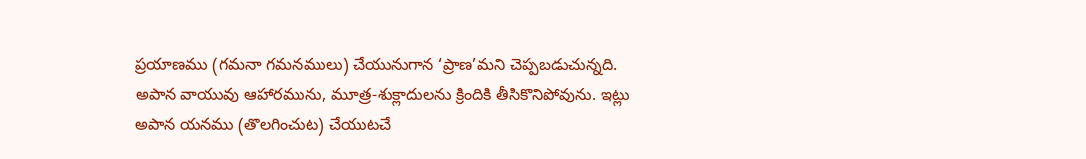ప్రయాణము (గమనా గమనములు) చేయునుగాన ‘ప్రాణ’మని చెప్పబడుచున్నది. అపాన వాయువు ఆహారమును, మూత్ర-శుక్లాదులను క్రిందికి తీసికొనిపోవును. ఇట్లు అపాన యనము (తొలగించుట) చేయుటచే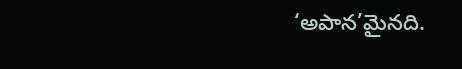‘అపాన’మైనది.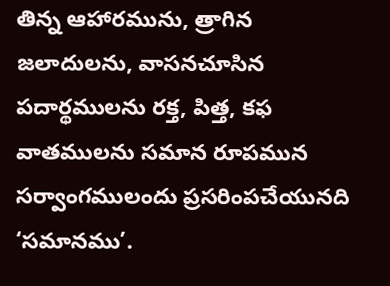తిన్న ఆహారమును, త్రాగిన జలాదులను, వాసనచూసిన పదార్థములను రక్త, పిత్త, కఫ   వాతములను సమాన రూపమున సర్వాంగములందు ప్రసరింపచేయునది ‘సమానము’.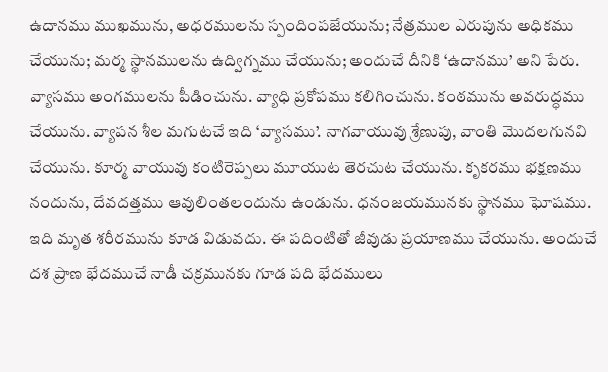ఉదానము ముఖమును, అధరములను స్పందింపజేయును; నేత్రముల ఎరుపును అధికము చేయును; మర్మ స్థానములను ఉద్విగ్నము చేయును; అందుచే దీనికి ‘ఉదానము’ అని పేరు. వ్యాసము అంగములను పీడించును. వ్యాధి ప్రకోపము కలిగించును. కంఠమును అవరుద్ధము చేయును. వ్యాపన శీల మగుటచే ఇది ‘వ్యాసము’. నాగవాయువు శ్రేణుపు, వాంతి మొదలగునవి చేయును. కూర్మ వాయువు కంటిరెప్పలు మూయుట తెరచుట చేయును. కృకరము భక్షణము నందును, దేవదత్తము ఆవులింతలందును ఉండును. ధనంజయమునకు స్థానము ఘోషము. ఇది మృత శరీరమును కూడ విడువదు. ఈ పదింటితో జీవుడు ప్రయాణము చేయును. అందుచే దశ ప్రాణ భేదముచే నాడీ చక్రమునకు గూడ పది భేదములు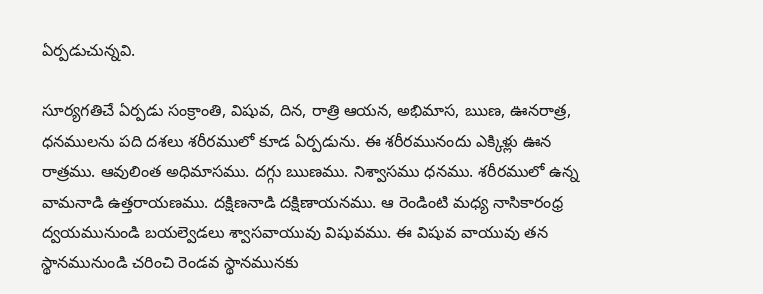ఏర్పడుచున్నవి.

సూర్యగతిచే ఏర్పడు సంక్రాంతి, విషువ, దిన, రాత్రి ఆయన, అభిమాస, ఋణ, ఊనరాత్ర, ధనములను పది దశలు శరీరములో కూడ ఏర్పడును. ఈ శరీరమునందు ఎక్కిళ్లు ఊన రాత్రము. ఆవులింత అధిమాసము. దగ్గు ఋణము. నిశ్వాసము ధనము. శరీరములో ఉన్న వామనాడి ఉత్తరాయణము. దక్షిణనాడి దక్షిణాయనము. ఆ రెండింటి మధ్య నాసికారంధ్ర ద్వయమునుండి బయల్వెడలు శ్వాసవాయువు విషువము. ఈ విషువ వాయువు తన స్థానమునుండి చరించి రెండవ స్థానమునకు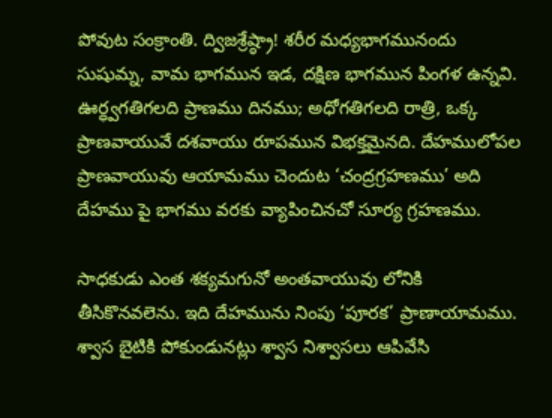పోవుట సంక్రాంతి. ద్విజశ్రేష్ఠ్రా! శరీర మధ్యభాగమునందు సుషుమ్న, వామ భాగమున ఇడ, దక్షిణ భాగమున పింగళ ఉన్నవి. ఊర్ధ్వగతిగలది ప్రాణము దినము; అధోగతిగలది రాత్రి, ఒక్క ప్రాణవాయువే దశవాయు రూపమున విభక్తమైనది. దేహములోపల ప్రాణవాయువు ఆయామము చెందుట ‘చంద్రగ్రహణము’ అది దేహము పై భాగము వరకు వ్యాపించినచో సూర్య గ్రహణము.

సాధకుడు ఎంత శక్యమగునో అంతవాయువు లోనికి తీసికొనవలెను. ఇది దేహమును నింపు ‘పూరక’ ప్రాణాయామము. శ్వాస బైటికి పోకుండునట్లు శ్వాస నిశ్వాసలు ఆపివేసి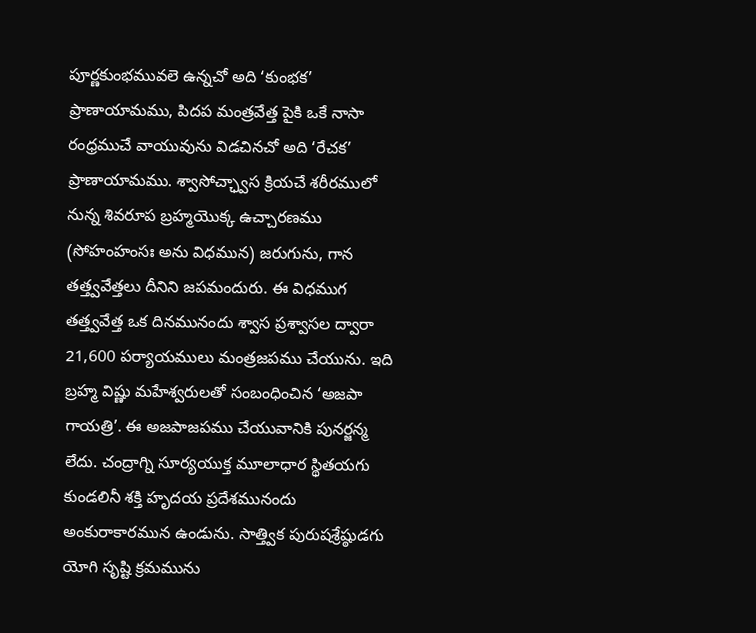పూర్ణకుంభమువలె ఉన్నచో అది ‘కుంభక’ ప్రాణాయామము, పిదప మంత్రవేత్త పైకి ఒకే నాసా రంధ్రముచే వాయువును విడచినచో అది ‘రేచక’ ప్రాణాయామము. శ్వాసోచ్ఛ్వాస క్రియచే శరీరములో నున్న శివరూప బ్రహ్మయొక్క ఉచ్చారణము (సోహంహంసః అను విధమున) జరుగును, గాన తత్త్వవేత్తలు దీనిని జపమందురు. ఈ విధముగ తత్త్వవేత్త ఒక దినమునందు శ్వాస ప్రశ్వాసల ద్వారా 21,600 పర్యాయములు మంత్రజపము చేయును. ఇది బ్రహ్మ విష్ణు మహేశ్వరులతో సంబంధించిన ‘అజపా గాయత్రి’. ఈ అజపాజపము చేయువానికి పునర్జన్మ లేదు. చంద్రాగ్ని సూర్యయుక్త మూలాధార స్థితయగు కుండలినీ శక్తి హృదయ ప్రదేశమునందు అంకురాకారమున ఉండును. సాత్త్విక పురుషశ్రేష్ఠుడగు యోగి సృష్టి క్రమమును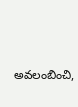అవలంబించి,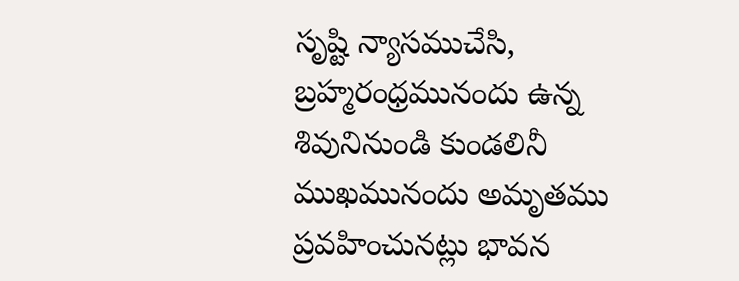సృష్టి న్యాసముచేసి, బ్రహ్మరంధ్రమునందు ఉన్న శివునినుండి కుండలినీ ముఖమునందు అమృతము ప్రవహించునట్లు భావన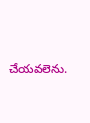చేయవలెను.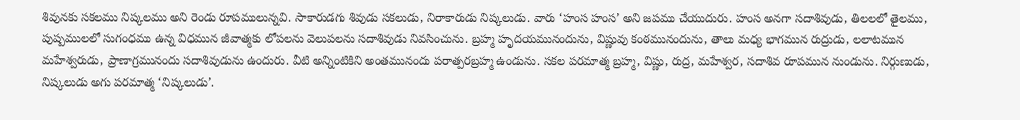శివునకు సకలము నిష్కలము అని రెండు రూపములున్నవి. సాకారుడగు శివుడు సకలుడు, నిరాకారుడు నిష్కలుడు. వారు ‘హంస హంస’ అని జపము చేయుదురు. హంస అనగా సదాశివుడు, తిలలలో తైలము, పుష్పములలో సుగంధము ఉన్న విధమున జీవాత్మకు లోపలను వెలుపలను సదాశివుడు నివసించును. బ్రహ్మ హృదయమునందును, విష్ణువు కంఠమునందును, తాలు మధ్య భాగమున రుద్రుడు, లలాటమున మహేశ్వరుడు, ప్రాణాగ్రమునందు సదాశివుడును ఉందురు. వీటి అన్నింటికిని అంతమునందు పరాత్పరబ్రహ్మ ఉండును. సకల పరమాత్మ బ్రహ్మ, విష్ణు, రుద్ర, మహేశ్వర, సదాశివ రూపమున నుండును. నిర్గుణుడు, నిష్కలుడు అగు పరమాత్మ ‘నిష్కలుడు’.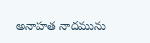అనాహత నాదమును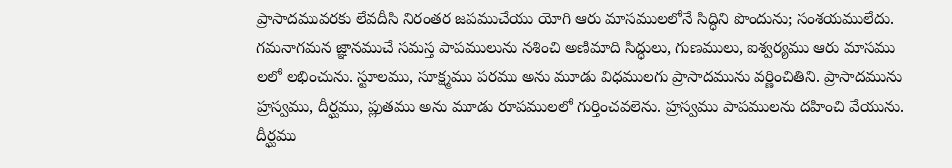ప్రాసాదమువరకు లేవదీసి నిరంతర జపముచేయు యోగి ఆరు మాసములలోనే సిద్ధిని పొందును; సంశయములేదు. గమనాగమన జ్ఞానముచే సమస్త పాపములును నశించి అణిమాది సిద్ధులు, గుణములు, ఐశ్వర్యము ఆరు మాసము లలో లభించును. స్టూలము, సూక్ష్మము పరము అను మూడు విధములగు ప్రాసాదమును వర్ణించితిని. ప్రాసాదమును హ్రస్వము, దీర్ఘము, ప్లుతము అను మూడు రూపములలో గుర్తించవలెను. హ్రస్వము పాపములను దహించి వేయును. దీర్ఘము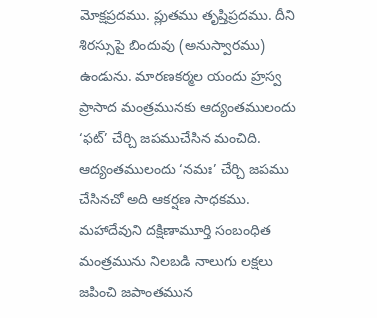మోక్షప్రదము. ప్లుతము తృప్తిప్రదము. దీని శిరస్సుపై బిందువు (అనుస్వారము) ఉండును. మారణకర్మల యందు హ్రస్వ ప్రాసాద మంత్రమునకు ఆద్యంతములందు ‘ఫట్’ చేర్చి జపముచేసిన మంచిది. ఆద్యంతములందు ‘నమః’ చేర్చి జపము చేసినచో అది ఆకర్షణ సాధకము. మహాదేవుని దక్షిణామూర్తి సంబంధిత మంత్రమును నిలబడి నాలుగు లక్షలు జపించి జపాంతమున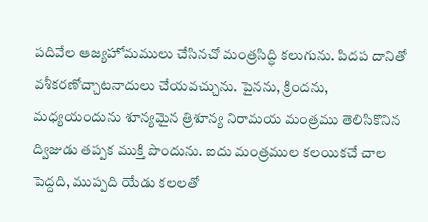పదివేల ఆజ్యహోమములు చేసినచో మంత్రసిద్ధి కలుగును. పిదప దానితో వశీకరణోచ్చాటనాదులు చేయవచ్చును. పైనను, క్రిందను, మధ్యయందును శూన్యమైన త్రిశూన్య నిరామయ మంత్రము తెలిసికొనిన ద్విజుడు తప్పక ముక్తి పొందును. ఐదు మంత్రముల కలయికచే చాల పెద్దది, ముప్పది యేడు కలలతో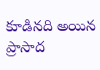కూడినది అయిన ప్రాసాద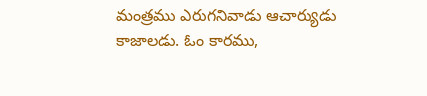మంత్రము ఎరుగనివాడు ఆచార్యుడు కాజాలడు. ఓం కారము,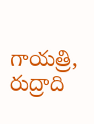గాయత్రి, రుద్రాది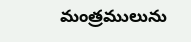మంత్రములును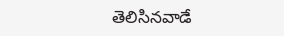తెలిసినవాడే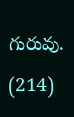గురువు. (214)